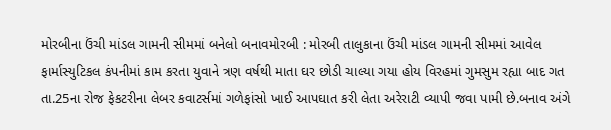મોરબીના ઉંચી માંડલ ગામની સીમમાં બનેલો બનાવમોરબી : મોરબી તાલુકાના ઉંચી માંડલ ગામની સીમમાં આવેલ ફાર્માસ્યુટિકલ કંપનીમાં કામ કરતા યુવાને ત્રણ વર્ષથી માતા ઘર છોડી ચાલ્યા ગયા હોય વિરહમાં ગુમસુમ રહ્યા બાદ ગત તા.25ના રોજ ફેકટરીના લેબર કવાટર્સમાં ગળેફાંસો ખાઈ આપઘાત કરી લેતા અરેરાટી વ્યાપી જવા પામી છે.બનાવ અંગે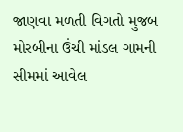જાણવા મળતી વિગતો મુજબ મોરબીના ઉંચી માંડલ ગામની સીમમાં આવેલ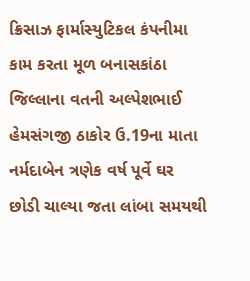ક્રિસાઝ ફાર્માસ્યુટિકલ કંપનીમા કામ કરતા મૂળ બનાસકાંઠા જિલ્લાના વતની અલ્પેશભાઈ હેમસંગજી ઠાકોર ઉ.19ના માતા નર્મદાબેન ત્રણેક વર્ષ પૂર્વે ઘર છોડી ચાલ્યા જતા લાંબા સમયથી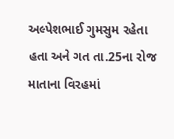અલ્પેશભાઈ ગુમસુમ રહેતા હતા અને ગત તા.25ના રોજ માતાના વિરહમાં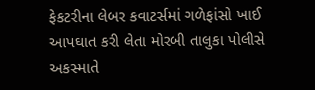ફેકટરીના લેબર કવાટર્સમાં ગળેફાંસો ખાઈ આપઘાત કરી લેતા મોરબી તાલુકા પોલીસે અકસ્માતે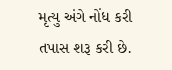મૃત્યુ અંગે નોંધ કરી તપાસ શરૂ કરી છે.